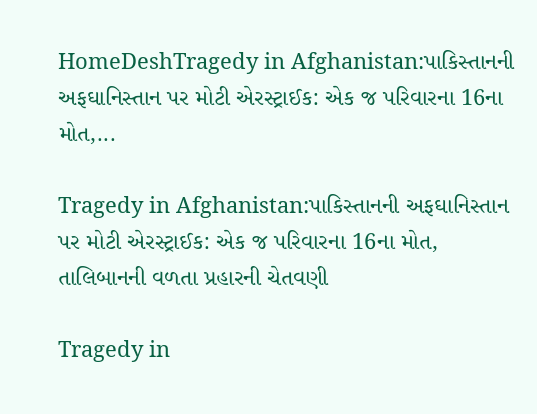HomeDeshTragedy in Afghanistan:પાકિસ્તાનની અફઘાનિસ્તાન પર મોટી એરસ્ટ્રાઈક: એક જ પરિવારના 16ના મોત,...

Tragedy in Afghanistan:પાકિસ્તાનની અફઘાનિસ્તાન પર મોટી એરસ્ટ્રાઈક: એક જ પરિવારના 16ના મોત, તાલિબાનની વળતા પ્રહારની ચેતવણી

Tragedy in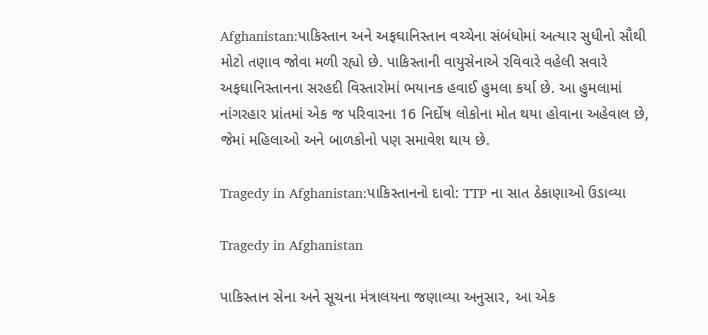Afghanistan:પાકિસ્તાન અને અફઘાનિસ્તાન વચ્ચેના સંબંધોમાં અત્યાર સુધીનો સૌથી મોટો તણાવ જોવા મળી રહ્યો છે. પાકિસ્તાની વાયુસેનાએ રવિવારે વહેલી સવારે અફઘાનિસ્તાનના સરહદી વિસ્તારોમાં ભયાનક હવાઈ હુમલા કર્યા છે. આ હુમલામાં નાંગરહાર પ્રાંતમાં એક જ પરિવારના 16 નિર્દોષ લોકોના મોત થયા હોવાના અહેવાલ છે, જેમાં મહિલાઓ અને બાળકોનો પણ સમાવેશ થાય છે.

Tragedy in Afghanistan:પાકિસ્તાનનો દાવો: TTP ના સાત ઠેકાણાઓ ઉડાવ્યા

Tragedy in Afghanistan

પાકિસ્તાન સેના અને સૂચના મંત્રાલયના જણાવ્યા અનુસાર, આ એક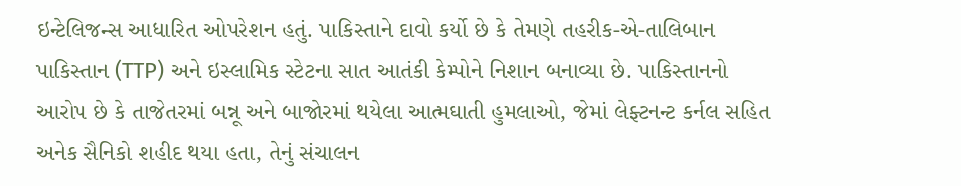ઇન્ટેલિજન્સ આધારિત ઓપરેશન હતું. પાકિસ્તાને દાવો કર્યો છે કે તેમણે તહરીક-એ-તાલિબાન પાકિસ્તાન (TTP) અને ઇસ્લામિક સ્ટેટના સાત આતંકી કેમ્પોને નિશાન બનાવ્યા છે. પાકિસ્તાનનો આરોપ છે કે તાજેતરમાં બન્નૂ અને બાજોરમાં થયેલા આત્મઘાતી હુમલાઓ, જેમાં લેફ્ટનન્ટ કર્નલ સહિત અનેક સૈનિકો શહીદ થયા હતા, તેનું સંચાલન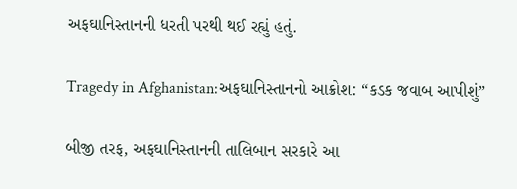અફઘાનિસ્તાનની ધરતી પરથી થઈ રહ્યું હતું.

Tragedy in Afghanistan:અફઘાનિસ્તાનનો આક્રોશ: “કડક જવાબ આપીશું”

બીજી તરફ, અફઘાનિસ્તાનની તાલિબાન સરકારે આ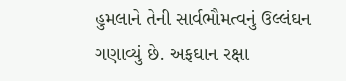હુમલાને તેની સાર્વભૌમત્વનું ઉલ્લંઘન ગણાવ્યું છે. અફઘાન રક્ષા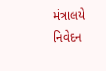મંત્રાલયે નિવેદન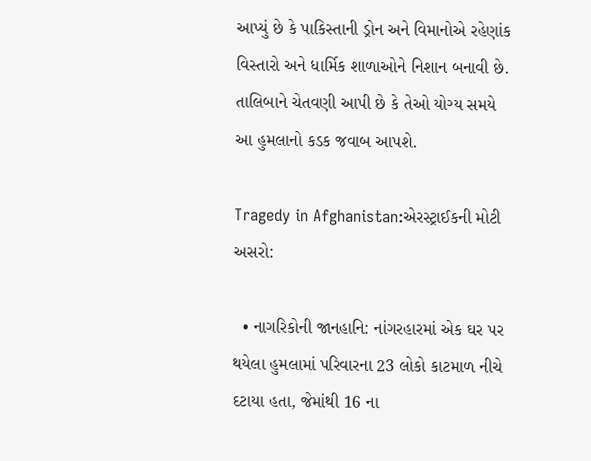આપ્યું છે કે પાકિસ્તાની ડ્રોન અને વિમાનોએ રહેણાંક વિસ્તારો અને ધાર્મિક શાળાઓને નિશાન બનાવી છે. તાલિબાને ચેતવણી આપી છે કે તેઓ યોગ્ય સમયે આ હુમલાનો કડક જવાબ આપશે.

Tragedy in Afghanistan:એરસ્ટ્રાઈકની મોટી અસરો:

  • નાગરિકોની જાનહાનિ: નાંગરહારમાં એક ઘર પર થયેલા હુમલામાં પરિવારના 23 લોકો કાટમાળ નીચે દટાયા હતા, જેમાંથી 16 ના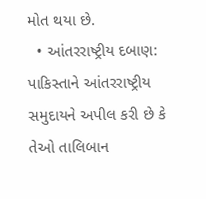મોત થયા છે.
  • આંતરરાષ્ટ્રીય દબાણ: પાકિસ્તાને આંતરરાષ્ટ્રીય સમુદાયને અપીલ કરી છે કે તેઓ તાલિબાન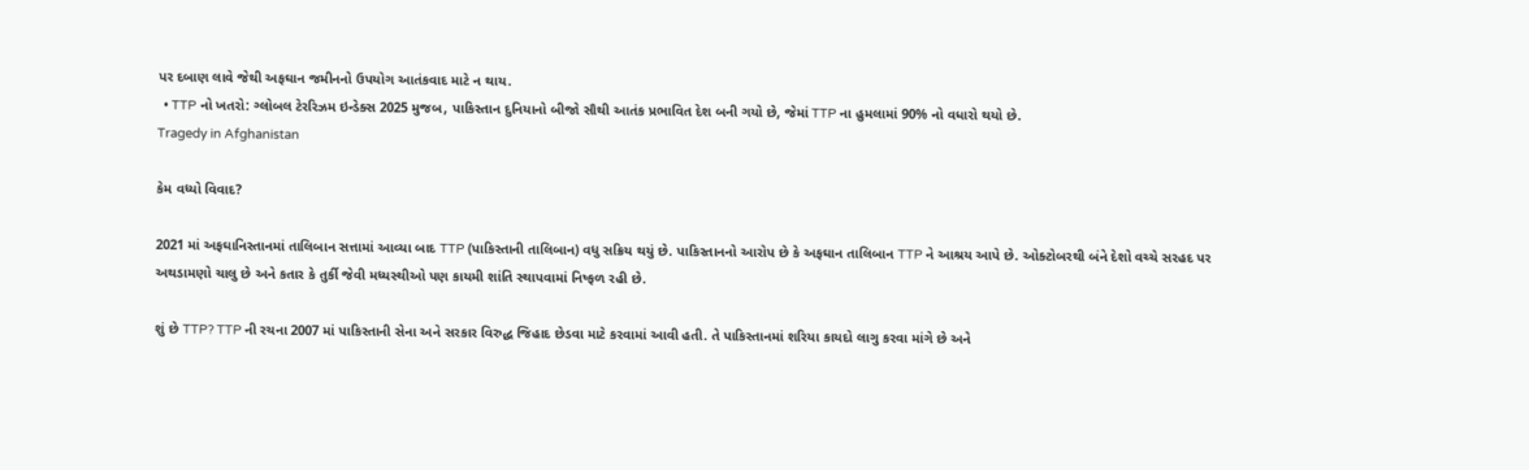પર દબાણ લાવે જેથી અફઘાન જમીનનો ઉપયોગ આતંકવાદ માટે ન થાય.
  • TTP નો ખતરો: ગ્લોબલ ટેરરિઝમ ઇન્ડેક્સ 2025 મુજબ, પાકિસ્તાન દુનિયાનો બીજો સૌથી આતંક પ્રભાવિત દેશ બની ગયો છે, જેમાં TTP ના હુમલામાં 90% નો વધારો થયો છે.
Tragedy in Afghanistan

કેમ વધ્યો વિવાદ?

2021 માં અફઘાનિસ્તાનમાં તાલિબાન સત્તામાં આવ્યા બાદ TTP (પાકિસ્તાની તાલિબાન) વધુ સક્રિય થયું છે. પાકિસ્તાનનો આરોપ છે કે અફઘાન તાલિબાન TTP ને આશ્રય આપે છે. ઓક્ટોબરથી બંને દેશો વચ્ચે સરહદ પર અથડામણો ચાલુ છે અને કતાર કે તુર્કી જેવી મધ્યસ્થીઓ પણ કાયમી શાંતિ સ્થાપવામાં નિષ્ફળ રહી છે.

શું છે TTP? TTP ની રચના 2007 માં પાકિસ્તાની સેના અને સરકાર વિરુદ્ધ જિહાદ છેડવા માટે કરવામાં આવી હતી. તે પાકિસ્તાનમાં શરિયા કાયદો લાગુ કરવા માંગે છે અને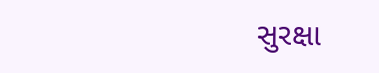સુરક્ષા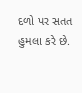દળો પર સતત હુમલા કરે છે.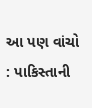આ પણ વાંચો : પાકિસ્તાની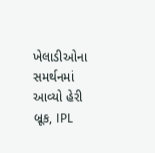ખેલાડીઓના સમર્થનમાં આવ્યો હેરી બ્રૂક, IPL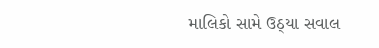માલિકો સામે ઉઠ્યા સવાલ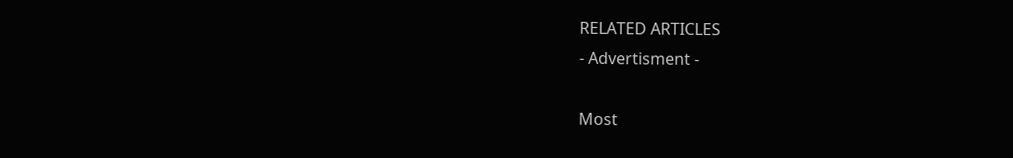RELATED ARTICLES
- Advertisment -

Most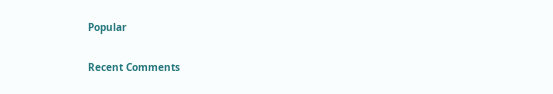Popular

Recent Comments